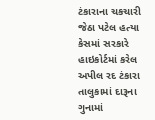ટંકારાના ચકચારી જેઠા પટેલ હત્યા કેસમાં સરકારે હાઇકોર્ટમાં કરેલ અપીલ રદ ટંકારા તાલુકામાં દારૂના ગુનામાં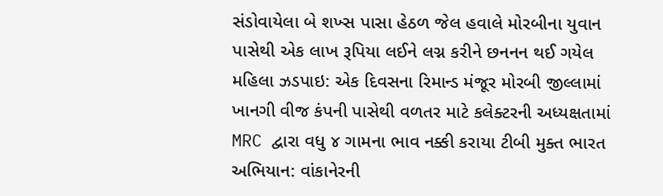સંડોવાયેલા બે શખ્સ પાસા હેઠળ જેલ હવાલે મોરબીના યુવાન પાસેથી એક લાખ રૂપિયા લઈને લગ્ન કરીને છનનન થઈ ગયેલ મહિલા ઝડપાઇ: એક દિવસના રિમાન્ડ મંજૂર મોરબી જીલ્લામાં ખાનગી વીજ કંપની પાસેથી વળતર માટે કલેક્ટરની અધ્યક્ષતામાં MRC દ્વારા વધુ ૪ ગામના ભાવ નક્કી કરાયા ટીબી મુક્ત ભારત અભિયાન: વાંકાનેરની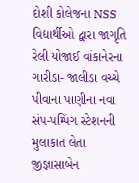દોશી કોલેજના NSS વિદ્યાર્થીઓ દ્વારા જાગૃતિ રેલી યોજાઈ વાંકાનેરના ગારીડા- જાલીડા વચ્ચે પીવાના પાણીના નવા સંપ-પમ્પિંગ સ્ટેશનની મુલાકાત લેતા જીજ્ઞાસાબેન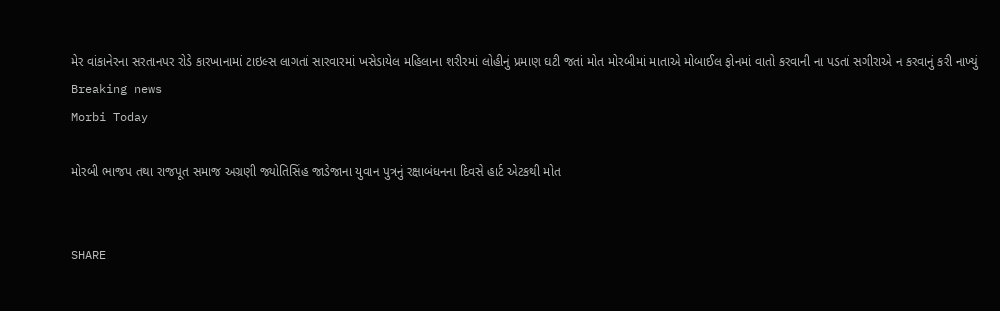મેર વાંકાનેરના સરતાનપર રોડે કારખાનામાં ટાઇલ્સ લાગતાં સારવારમાં ખસેડાયેલ મહિલાના શરીરમાં લોહીનું પ્રમાણ ઘટી જતાં મોત મોરબીમાં માતાએ મોબાઈલ ફોનમાં વાતો કરવાની ના પડતાં સગીરાએ ન કરવાનું કરી નાખ્યું
Breaking news
Morbi Today

મોરબી ભાજપ તથા રાજપૂત સમાજ અગ્રણી જ્યોતિસિંહ જાડેજાના યુવાન પુત્રનું રક્ષાબંધનના દિવસે હાર્ટ એટકથી મોત


SHARE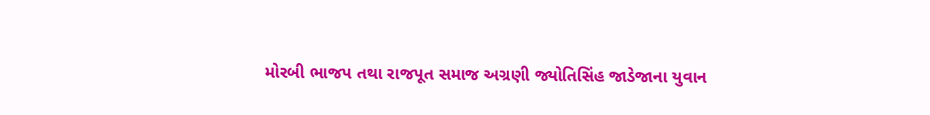મોરબી ભાજપ તથા રાજપૂત સમાજ અગ્રણી જ્યોતિસિંહ જાડેજાના યુવાન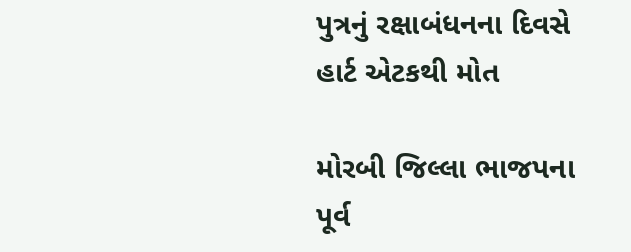પુત્રનું રક્ષાબંધનના દિવસે હાર્ટ એટકથી મોત

મોરબી જિલ્લા ભાજપના પૂર્વ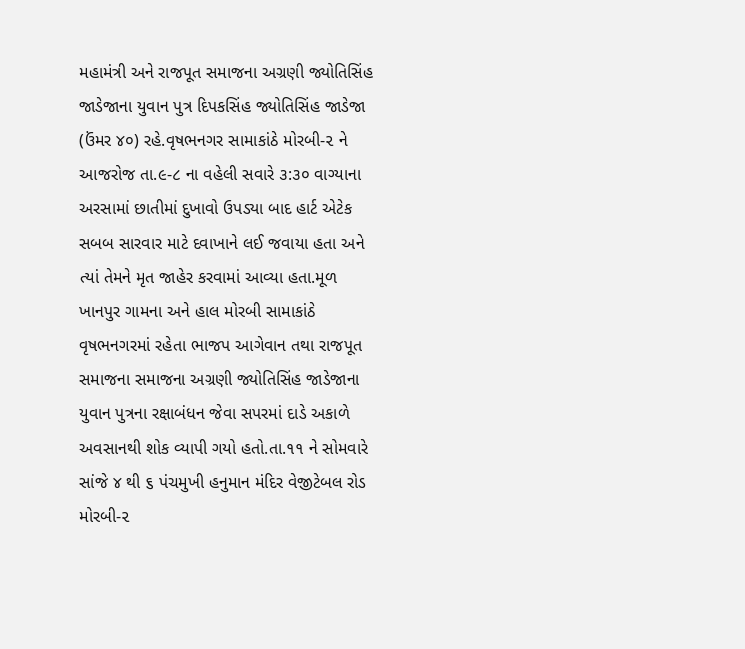મહામંત્રી અને રાજપૂત સમાજના અગ્રણી જ્યોતિસિંહ જાડેજાના યુવાન પુત્ર દિપકસિંહ જ્યોતિસિંહ જાડેજા (ઉંમર ૪૦) રહે.વૃષભનગર સામાકાંઠે મોરબી-૨ ને આજરોજ તા.૯-૮ ના વહેલી સવારે ૩:૩૦ વાગ્યાના અરસામાં છાતીમાં દુખાવો ઉપડ્યા બાદ હાર્ટ એટેક સબબ સારવાર માટે દવાખાને લઈ જવાયા હતા અને ત્યાં તેમને મૃત જાહેર કરવામાં આવ્યા હતા.મૂળ ખાનપુર ગામના અને હાલ મોરબી સામાકાંઠે વૃષભનગરમાં રહેતા ભાજપ આગેવાન તથા રાજપૂત સમાજના સમાજના અગ્રણી જ્યોતિસિંહ જાડેજાના યુવાન પુત્રના રક્ષાબંધન જેવા સપરમાં દાડે અકાળે અવસાનથી શોક વ્યાપી ગયો હતો.તા.૧૧ ને સોમવારે સાંજે ૪ થી ૬ પંચમુખી હનુમાન મંદિર વેજીટેબલ રોડ મોરબી-૨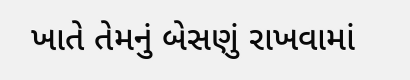ખાતે તેમનું બેસણું રાખવામાં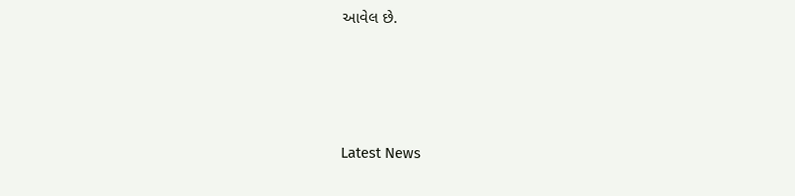આવેલ છે.




Latest News